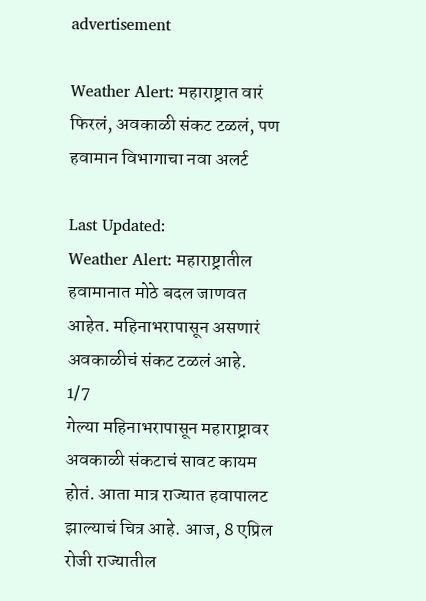advertisement

Weather Alert: महाराष्ट्रात वारं फिरलं, अवकाळी संकट टळलं, पण हवामान विभागाचा नवा अलर्ट

Last Updated:
Weather Alert: महाराष्ट्रातील हवामानात मोठे बदल जाणवत आहेत. महिनाभरापासून असणारं अवकाळीचं संकट टळलं आहे.
1/7
गेल्या महिनाभरापासून महाराष्ट्रावर अवकाळी संकटाचं सावट कायम होतं. आता मात्र राज्यात हवापालट झाल्याचं चित्र आहे. आज, 8 एप्रिल रोजी राज्यातील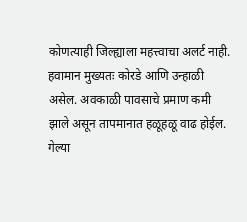कोणत्याही जिल्ह्याला महत्त्वाचा अलर्ट नाही. हवामान मुख्यतः कोरडे आणि उन्हाळी असेल. अवकाळी पावसाचे प्रमाण कमी झाले असून तापमानात हळूहळू वाढ होईल.
गेल्या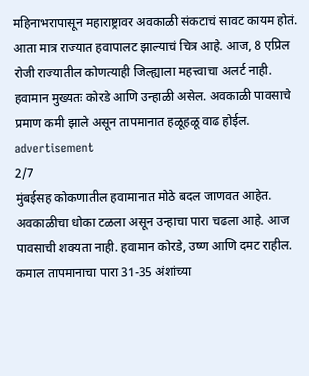महिनाभरापासून महाराष्ट्रावर अवकाळी संकटाचं सावट कायम होतं. आता मात्र राज्यात हवापालट झाल्याचं चित्र आहे. आज, 8 एप्रिल रोजी राज्यातील कोणत्याही जिल्ह्याला महत्त्वाचा अलर्ट नाही. हवामान मुख्यतः कोरडे आणि उन्हाळी असेल. अवकाळी पावसाचे प्रमाण कमी झाले असून तापमानात हळूहळू वाढ होईल.
advertisement
2/7
मुंबईसह कोकणातील हवामानात मोठे बदल जाणवत आहेत. अवकाळीचा धोका टळला असून उन्हाचा पारा चढला आहे. आज पावसाची शक्यता नाही. हवामान कोरडे, उष्ण आणि दमट राहील. कमाल तापमानाचा पारा 31-35 अंशांच्या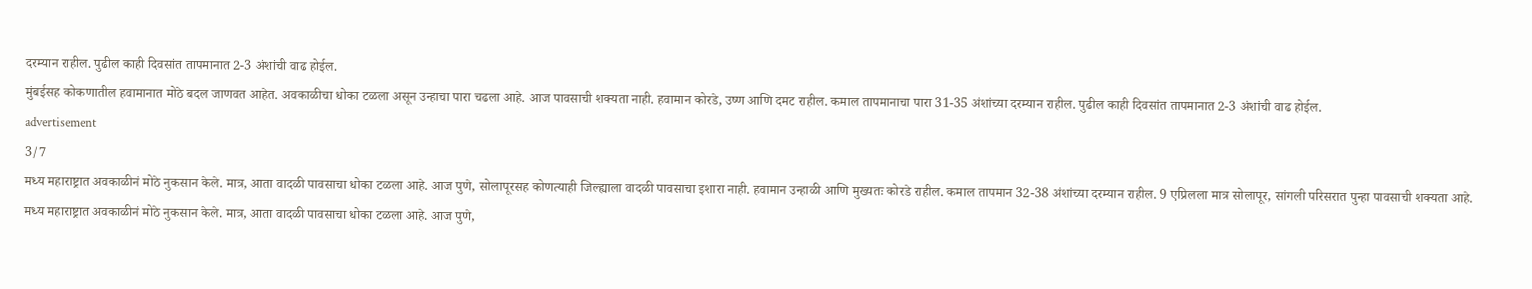दरम्यान राहील. पुढील काही दिवसांत तापमानात 2-3 अंशांची वाढ होईल.
मुंबईसह कोकणातील हवामानात मोठे बदल जाणवत आहेत. अवकाळीचा धोका टळला असून उन्हाचा पारा चढला आहे. आज पावसाची शक्यता नाही. हवामान कोरडे, उष्ण आणि दमट राहील. कमाल तापमानाचा पारा 31-35 अंशांच्या दरम्यान राहील. पुढील काही दिवसांत तापमानात 2-3 अंशांची वाढ होईल.
advertisement
3/7
मध्य महाराष्ट्रात अवकाळीनं मोठे नुकसान केले. मात्र, आता वादळी पावसाचा धोका टळला आहे. आज पुणे, सोलापूरसह कोणत्याही जिल्ह्याला वादळी पावसाचा इशारा नाही. हवामान उन्हाळी आणि मुख्यतः कोरडे राहील. कमाल तापमान 32-38 अंशांच्या दरम्यान राहील. 9 एप्रिलला मात्र सोलापूर, सांगली परिसरात पुन्हा पावसाची शक्यता आहे.
मध्य महाराष्ट्रात अवकाळीनं मोठे नुकसान केले. मात्र, आता वादळी पावसाचा धोका टळला आहे. आज पुणे,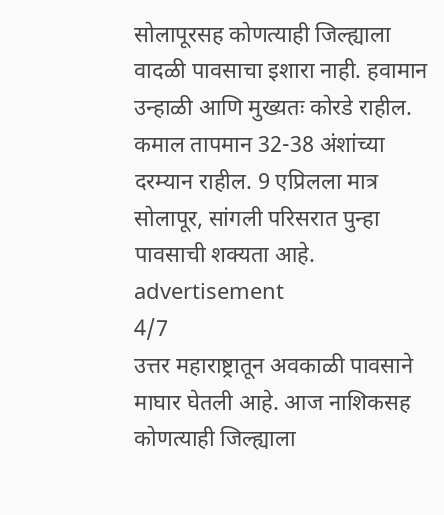सोलापूरसह कोणत्याही जिल्ह्याला वादळी पावसाचा इशारा नाही. हवामान उन्हाळी आणि मुख्यतः कोरडे राहील. कमाल तापमान 32-38 अंशांच्या दरम्यान राहील. 9 एप्रिलला मात्र सोलापूर, सांगली परिसरात पुन्हा पावसाची शक्यता आहे.
advertisement
4/7
उत्तर महाराष्ट्रातून अवकाळी पावसाने माघार घेतली आहे. आज नाशिकसह कोणत्याही जिल्ह्याला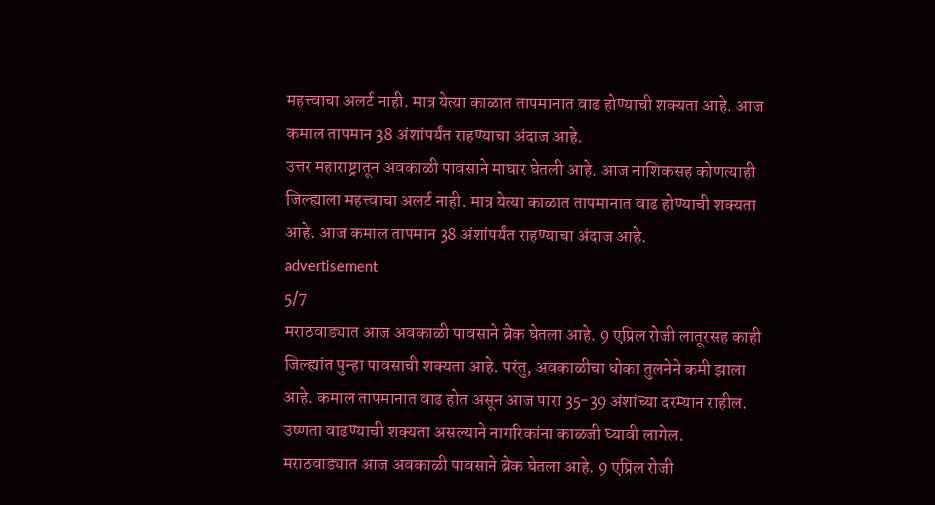महत्त्वाचा अलर्ट नाही. मात्र येत्या काळात तापमानात वाढ होण्याची शक्यता आहे. आज कमाल तापमान 38 अंशांपर्यंत राहण्याचा अंदाज आहे.
उत्तर महाराष्ट्रातून अवकाळी पावसाने माघार घेतली आहे. आज नाशिकसह कोणत्याही जिल्ह्याला महत्त्वाचा अलर्ट नाही. मात्र येत्या काळात तापमानात वाढ होण्याची शक्यता आहे. आज कमाल तापमान 38 अंशांपर्यंत राहण्याचा अंदाज आहे.
advertisement
5/7
मराठवाड्यात आज अवकाळी पावसाने ब्रेक घेतला आहे. 9 एप्रिल रोजी लातूरसह काही जिल्ह्यांत पुन्हा पावसाची शक्यता आहे. परंतु, अवकाळीचा धोका तुलनेने कमी झाला आहे. कमाल तापमानात वाढ होत असून आज पारा 35-39 अंशांच्या दरम्यान राहील. उष्णता वाढण्याची शक्यता असल्याने नागरिकांना काळजी घ्यावी लागेल.
मराठवाड्यात आज अवकाळी पावसाने ब्रेक घेतला आहे. 9 एप्रिल रोजी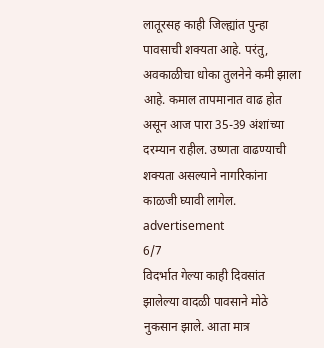लातूरसह काही जिल्ह्यांत पुन्हा पावसाची शक्यता आहे. परंतु, अवकाळीचा धोका तुलनेने कमी झाला आहे. कमाल तापमानात वाढ होत असून आज पारा 35-39 अंशांच्या दरम्यान राहील. उष्णता वाढण्याची शक्यता असल्याने नागरिकांना काळजी घ्यावी लागेल.
advertisement
6/7
विदर्भात गेल्या काही दिवसांत झालेल्या वादळी पावसाने मोठे नुकसान झाले. आता मात्र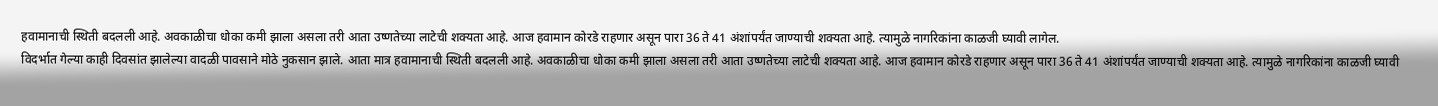हवामानाची स्थिती बदलली आहे. अवकाळीचा धोका कमी झाला असला तरी आता उष्णतेच्या लाटेची शक्यता आहे. आज हवामान कोरडे राहणार असून पारा 36 ते 41 अंशांपर्यंत जाण्याची शक्यता आहे. त्यामुळे नागरिकांना काळजी घ्यावी लागेल.
विदर्भात गेल्या काही दिवसांत झालेल्या वादळी पावसाने मोठे नुकसान झाले. आता मात्र हवामानाची स्थिती बदलली आहे. अवकाळीचा धोका कमी झाला असला तरी आता उष्णतेच्या लाटेची शक्यता आहे. आज हवामान कोरडे राहणार असून पारा 36 ते 41 अंशांपर्यंत जाण्याची शक्यता आहे. त्यामुळे नागरिकांना काळजी घ्यावी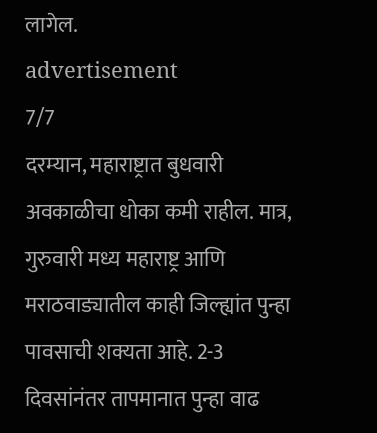लागेल.
advertisement
7/7
दरम्यान, महाराष्ट्रात बुधवारी अवकाळीचा धोका कमी राहील. मात्र, गुरुवारी मध्य महाराष्ट्र आणि मराठवाड्यातील काही जिल्ह्यांत पुन्हा पावसाची शक्यता आहे. 2-3 दिवसांनंतर तापमानात पुन्हा वाढ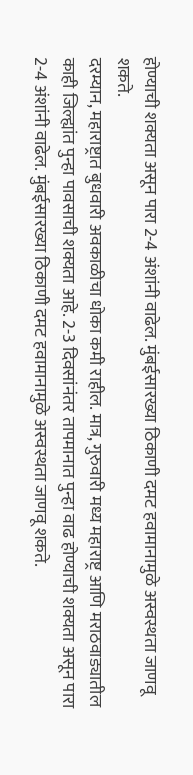होण्याची शक्यता असून पारा 2-4 अंशांनी वाढेल. मुंबईसारख्या ठिकाणी दमट हवामानामुळे अस्वस्थता जाणवू शकते.
दरम्यान, महाराष्ट्रात बुधवारी अवकाळीचा धोका कमी राहील. मात्र, गुरुवारी मध्य महाराष्ट्र आणि मराठवाड्यातील काही जिल्ह्यांत पुन्हा पावसाची शक्यता आहे. 2-3 दिवसांनंतर तापमानात पुन्हा वाढ होण्याची शक्यता असून पारा 2-4 अंशांनी वाढेल. मुंबईसारख्या ठिकाणी दमट हवामानामुळे अस्वस्थता जाणवू शकते.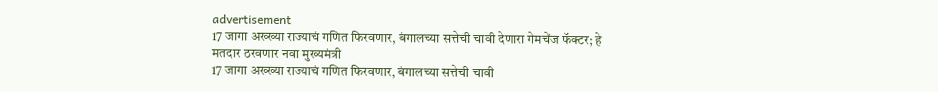advertisement
17 जागा अख्ख्या राज्याचं गणित फिरवणार, बंगालच्या सत्तेची चावी देणारा गेमचेंज फॅक्टर; हे मतदार ठरवणार नवा मुख्यमंत्री
17 जागा अख्ख्या राज्याचं गणित फिरवणार, बंगालच्या सत्तेची चावी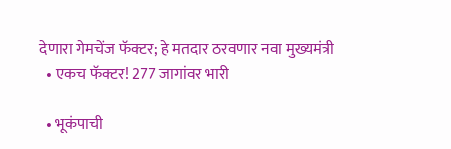देणारा गेमचेंज फॅक्टर; हे मतदार ठरवणार नवा मुख्यमंत्री
  • एकच फॅक्टर! 277 जागांवर भारी

  • भूकंपाची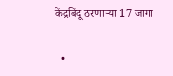केंद्रबिंदू ठरणाऱ्या 17 जागा

  •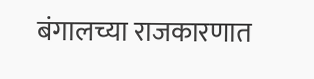बंगालच्या राजकारणात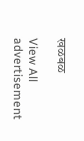खळबळ

View All
advertisement